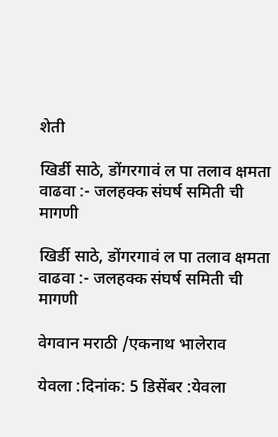शेती

खिर्डी साठे, डोंगरगावं ल पा तलाव क्षमता वाढवा :- जलहक्क संघर्ष समिती ची मागणी

खिर्डी साठे, डोंगरगावं ल पा तलाव क्षमता वाढवा :- जलहक्क संघर्ष समिती ची मागणी

वेगवान मराठी /एकनाथ भालेराव

येवला :दिनांक: 5 डिसेंबर :येवला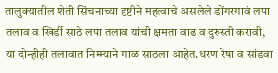तालुक्यातील शेती सिंचनाच्या दृष्टीने महत्वाचे असलेले डोंगरगावं लपा तलाव व खिर्डी साठे लपा तलाव यांची क्षमता वाढ व दुरुस्ती करावी, या दोन्हीही तलावात निम्म्याने गाळ साठला आहेत.धरण रेषा व सांडवा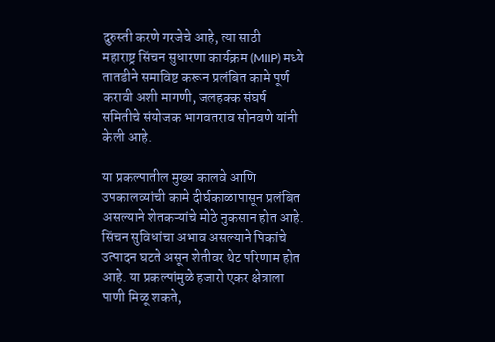दुरुस्ती करणे गरजेचे आहे, त्या साठी
महाराष्ट्र सिंचन सुधारणा कार्यक्रम (MIIP) मध्ये तातडीने समाविष्ट करून प्रलंबित कामे पूर्ण करावी अशी मागणी, जलहक्क संघर्ष समितीचे संयोजक भागवतराव सोनवणे यांनी केली आहे.

या प्रकल्पातील मुख्य कालवे आणि उपकालव्यांची कामे दीर्घकाळापासून प्रलंबित असल्याने शेतकऱ्यांचे मोठे नुकसान होत आहे. सिंचन सुविधांचा अभाव असल्याने पिकांचे उत्पादन घटते असून शेतीवर थेट परिणाम होत आहे. या प्रकल्पांमुळे हजारो एकर क्षेत्राला पाणी मिळू शकते,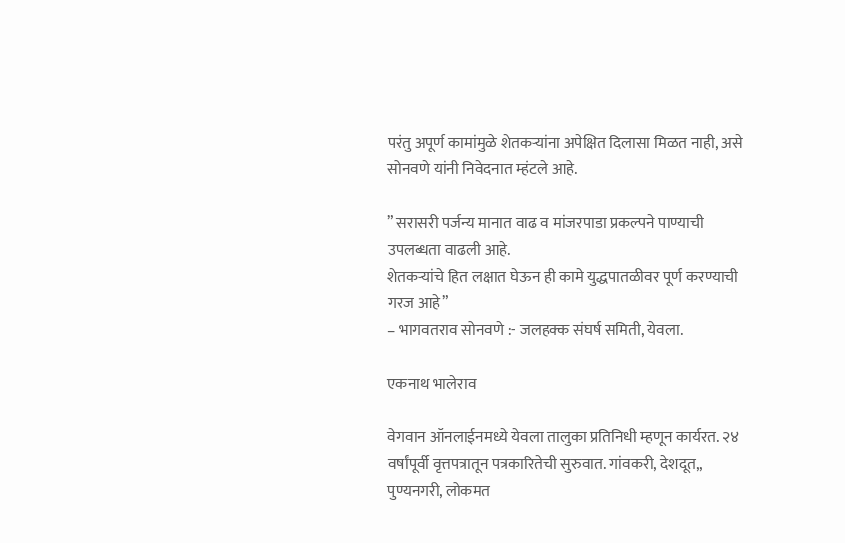परंतु अपूर्ण कामांमुळे शेतकऱ्यांना अपेक्षित दिलासा मिळत नाही, असे सोनवणे यांनी निवेदनात म्हंटले आहे.

” सरासरी पर्जन्य मानात वाढ व मांजरपाडा प्रकल्पने पाण्याची उपलब्धता वाढली आहे.
शेतकऱ्यांचे हित लक्षात घेऊन ही कामे युद्धपातळीवर पूर्ण करण्याची गरज आहे”
– भागवतराव सोनवणे :- जलहक्क संघर्ष समिती, येवला.

एकनाथ भालेराव

वेगवान ऑनलाईनमध्ये येवला तालुका प्रतिनिधी म्हणून कार्यरत. २४ वर्षांपूर्वी वृत्तपत्रातून पत्रकारितेची सुरुवात. गांवकरी, देशदूत,, पुण्यनगरी, लोकमत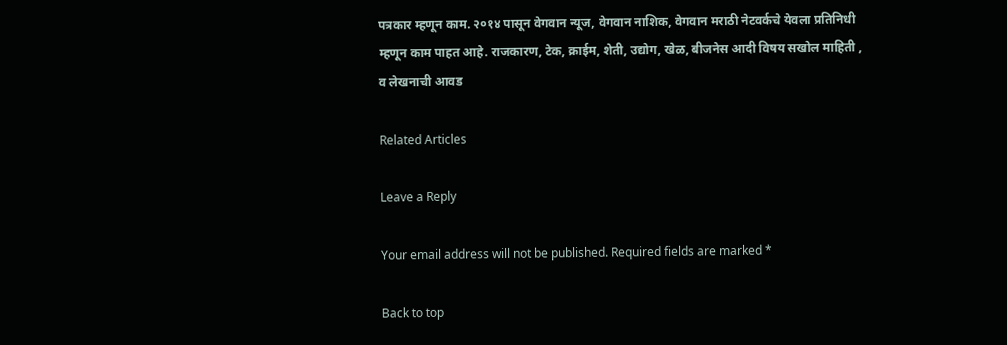पत्रकार म्हणून काम. २०१४ पासून वेगवान न्यूज, वेगवान नाशिक, वेगवान मराठी नेटवर्कचे येवला प्रतिनिधी म्हणून काम पाहत आहे. राजकारण, टेक, क्राईम, शेती, उद्योग, खेळ, बीजनेस आदी विषय सखोल माहिती , व लेखनाची आवड

Related Articles

Leave a Reply

Your email address will not be published. Required fields are marked *

Back to top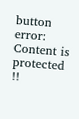button
error: Content is protected !!